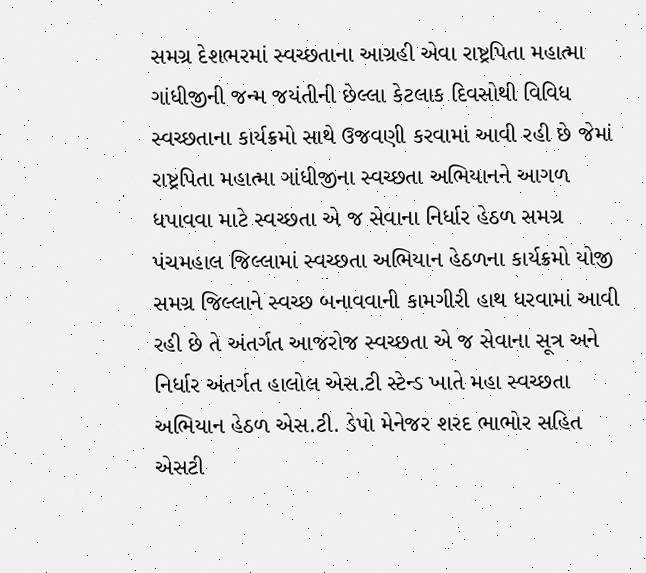સમગ્ર દેશભરમાં સ્વચ્છતાના આગ્રહી એવા રાષ્ટ્રપિતા મહાત્મા ગાંધીજીની જન્મ જયંતીની છેલ્લા કેટલાક દિવસોથી વિવિધ સ્વચ્છતાના કાર્યક્રમો સાથે ઉજવણી કરવામાં આવી રહી છે જેમાં રાષ્ટ્રપિતા મહાત્મા ગાંધીજીના સ્વચ્છતા અભિયાનને આગળ ધપાવવા માટે સ્વચ્છતા એ જ સેવાના નિર્ધાર હેઠળ સમગ્ર પંચમહાલ જિલ્લામાં સ્વચ્છતા અભિયાન હેઠળના કાર્યક્રમો યોજી સમગ્ર જિલ્લાને સ્વચ્છ બનાવવાની કામગીરી હાથ ધરવામાં આવી રહી છે તે અંતર્ગત આજરોજ સ્વચ્છતા એ જ સેવાના સૂત્ર અને નિર્ધાર અંતર્ગત હાલોલ એસ.ટી સ્ટેન્ડ ખાતે મહા સ્વચ્છતા અભિયાન હેઠળ એસ.ટી. ડેપો મેનેજર શરદ ભાભોર સહિત એસટી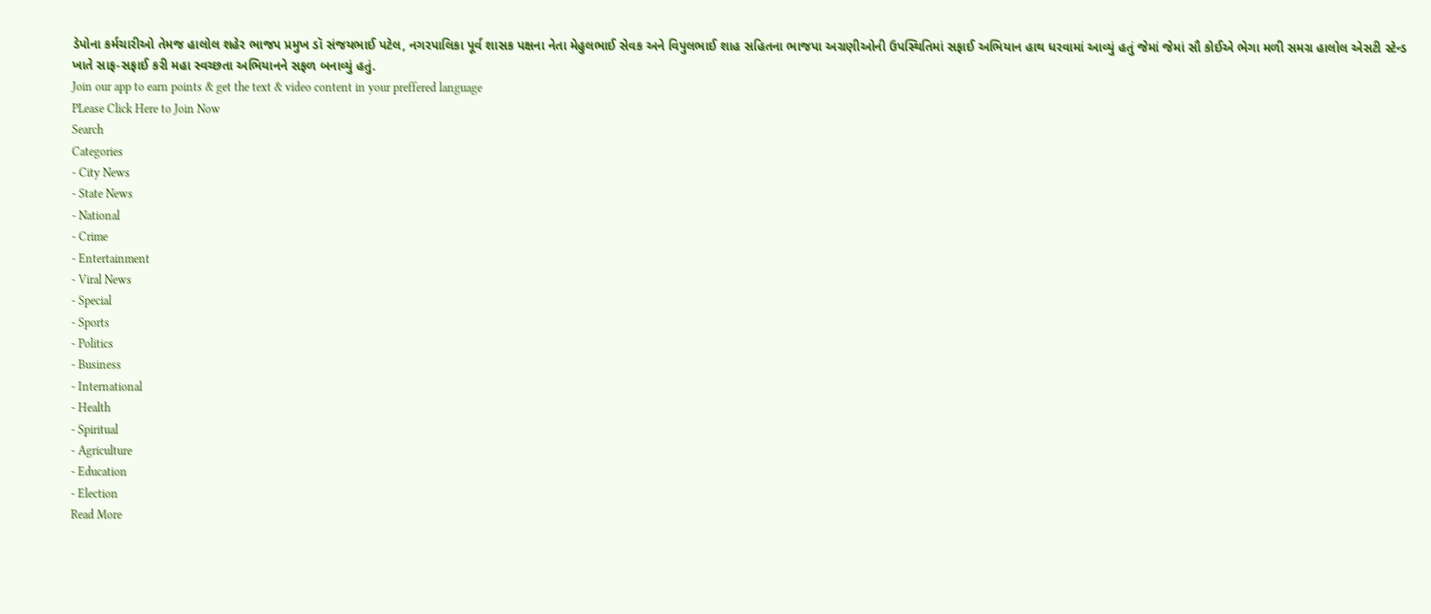ડેપોના કર્મચારીઓ તેમજ હાલોલ શહેર ભાજપ પ્રમુખ ડૉ સંજયભાઈ પટેલ, નગરપાલિકા પૂર્વ શાસક પક્ષના નેતા મેહુલભાઈ સેવક અને વિપુલભાઈ શાહ સહિતના ભાજપા અગ્રણીઓની ઉપસ્થિતિમાં સફાઈ અભિયાન હાથ ધરવામાં આવ્યું હતું જેમાં જેમાં સૌ કોઈએ ભેગા મળી સમગ્ર હાલોલ એસટી સ્ટેન્ડ ખાતે સાફ-સફાઈ કરી મહા સ્વચ્છતા અભિયાનને સફળ બનાવ્યું હતું.
Join our app to earn points & get the text & video content in your preffered language
PLease Click Here to Join Now
Search
Categories
- City News
- State News
- National
- Crime
- Entertainment
- Viral News
- Special
- Sports
- Politics
- Business
- International
- Health
- Spiritual
- Agriculture
- Education
- Election
Read More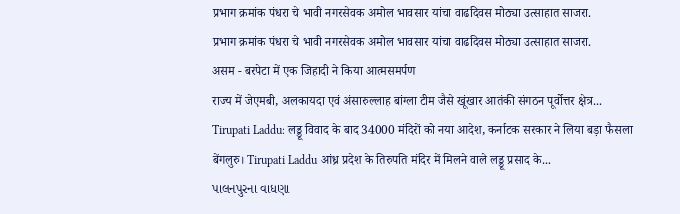प्रभाग क्रमांक पंधरा चे भावी नगरसेवक अमोल भावसार यांचा वाढदिवस मोठ्या उत्साहात साजरा.
प्रभाग क्रमांक पंधरा चे भावी नगरसेवक अमोल भावसार यांचा वाढदिवस मोठ्या उत्साहात साजरा.
असम - बरपेटा में एक जिहादी ने किया आत्मसमर्पण
राज्य में जेएमबी, अलकायदा एवं अंसारुल्लाह बांग्ला टीम जैसे खूंखार आतंकी संगठन पूर्वोत्तर क्षेत्र...
Tirupati Laddu: लड्डू विवाद के बाद 34000 मंदिरों को नया आदेश, कर्नाटक सरकार ने लिया बड़ा फैसला
बेंगलुरु। Tirupati Laddu आंध्र प्रदेश के तिरुपति मंदिर में मिलने वाले लड्डू प्रसाद के...
પાલનપુરના વાધણા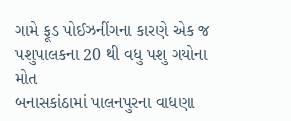ગામે ફૂડ પોઈઝનીંગના કારણે એક જ પશુપાલકના 20 થી વધુ પશુ ગયોના મોત
બનાસકાંઠામાં પાલનપુરના વાધણા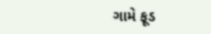ગામે ફૂડ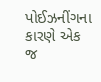પોઈઝનીંગના કારણે એક જ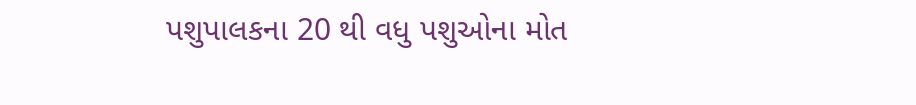પશુપાલકના 20 થી વધુ પશુઓના મોત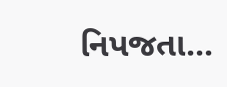નિપજતા...